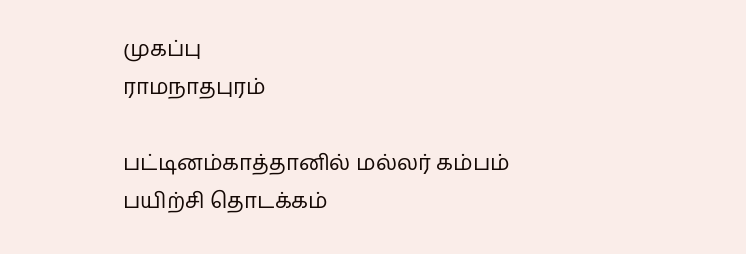முகப்பு
ராமநாதபுரம்

பட்டினம்காத்தானில் மல்லர் கம்பம் பயிற்சி தொடக்கம்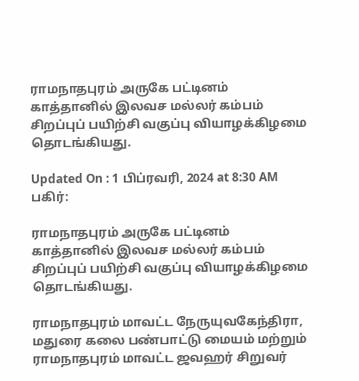ராமநாதபுரம் அருகே பட்டினம் காத்தானில் இலவச மல்லர் கம்பம் சிறப்புப் பயிற்சி வகுப்பு வியாழக்கிழமை தொடங்கியது.

Updated On : 1 பிப்ரவரி, 2024 at 8:30 AM
பகிர்:

ராமநாதபுரம் அருகே பட்டினம் காத்தானில் இலவச மல்லர் கம்பம் சிறப்புப் பயிற்சி வகுப்பு வியாழக்கிழமை தொடங்கியது.

ராமநாதபுரம் மாவட்ட நேருயுவகேந்திரா, மதுரை கலை பண்பாட்டு மையம் மற்றும் ராமநாதபுரம் மாவட்ட ஜவஹர் சிறுவர்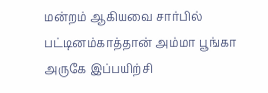மன்றம் ஆகியவை சார்பில் பட்டினம்காத்தான் அம்மா பூங்கா அருகே இப்பயிற்சி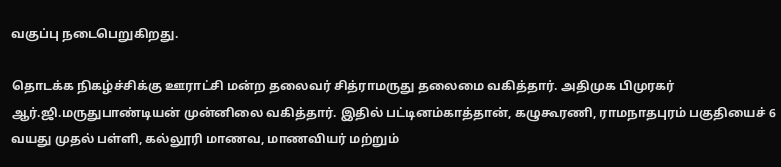வகுப்பு நடைபெறுகிறது.

தொடக்க நிகழ்ச்சிக்கு ஊராட்சி மன்ற தலைவர் சித்ராமருது தலைமை வகித்தார். அதிமுக பிமுரகர் ஆர்.ஜி.மருதுபாண்டியன் முன்னிலை வகித்தார். இதில் பட்டினம்காத்தான், கழுகூரணி, ராமநாதபுரம் பகுதியைச் 6 வயது முதல் பள்ளி, கல்லூரி மாணவ, மாணவியர் மற்றும்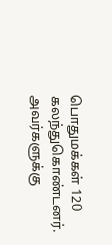பொதுமக்கள் 120 கலந்துகொண்டனர். அவர்களுக்கு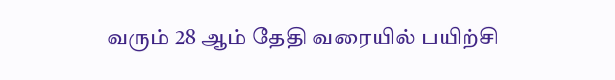வரும் 28 ஆம் தேதி வரையில் பயிற்சி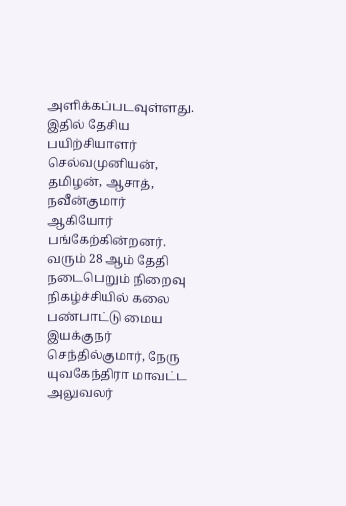அளிக்கப்படவுள்ளது. இதில் தேசிய பயிற்சியாளர் செல்வமுனியன், தமிழன், ஆசாத், நவீன்குமார் ஆகியோர் பங்கேற்கின்றனர். வரும் 28 ஆம் தேதி நடைபெறும் நிறைவு நிகழ்ச்சியில் கலை பண்பாட்டு மைய இயக்குநர் செந்தில்குமார், நேரு யுவகேந்திரா மாவட்ட அலுவலர்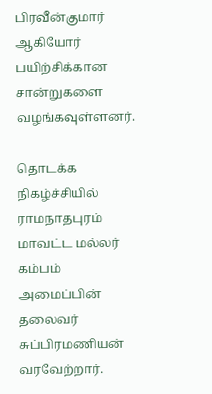பிரவீன்குமார் ஆகியோர் பயிற்சிக்கான சான்றுகளை வழங்கவுள்ளனர்.

தொடக்க நிகழ்ச்சியில் ராமநாதபுரம் மாவட்ட மல்லர் கம்பம் அமைப்பின் தலைவர் சுப்பிரமணியன் வரவேற்றார்.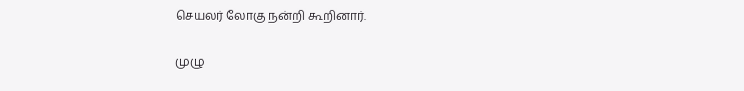செயலர் லோகு நன்றி கூறினார்.

முழு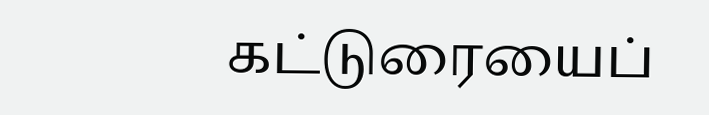கட்டுரையைப்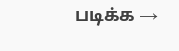படிக்க →